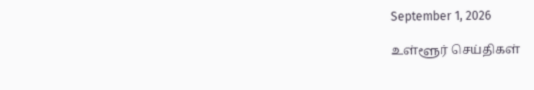September 1, 2026

உள்ளூர் செய்திகள்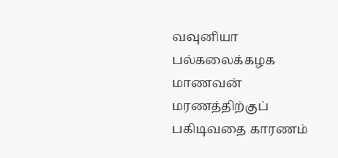வவுனியா பல்கலைக்கழக மாணவன் மரணத்திற்குப் பகிடிவதை காரணம்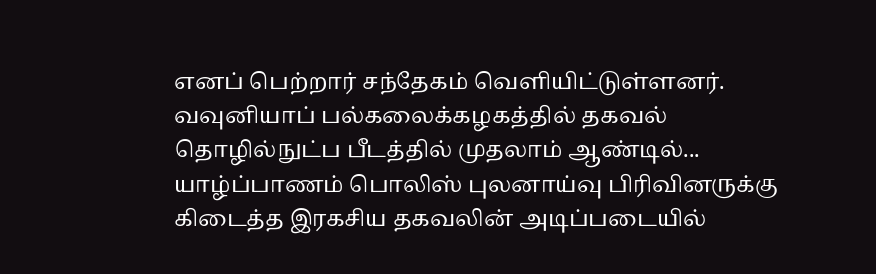எனப் பெற்றார் சந்தேகம் வெளியிட்டுள்ளனர். வவுனியாப் பல்கலைக்கழகத்தில் தகவல் தொழில்நுட்ப பீடத்தில் முதலாம் ஆண்டில்...
யாழ்ப்பாணம் பொலிஸ் புலனாய்வு பிரிவினருக்கு கிடைத்த இரகசிய தகவலின் அடிப்படையில்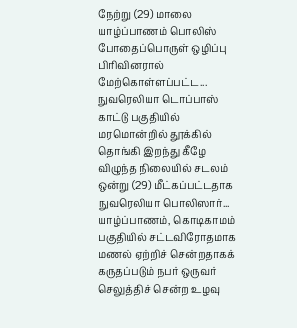நேற்று (29) மாலை யாழ்ப்பாணம் பொலிஸ் போதைப்பொருள் ஒழிப்பு பிரிவினரால் மேற்கொள்ளப்பட்ட...
நுவரெலியா டொப்பாஸ் காட்டு பகுதியில் மரமொன்றில் தூக்கில் தொங்கி இறந்து கீழே விழுந்த நிலையில் சடலம் ஒன்று (29) மீட்கப்பட்டதாக நுவரெலியா பொலிஸார்...
யாழ்ப்பாணம், கொடிகாமம் பகுதியில் சட்டவிரோதமாக மணல் ஏற்றிச் சென்றதாகக் கருதப்படும் நபர் ஒருவர் செலுத்திச் சென்ற உழவு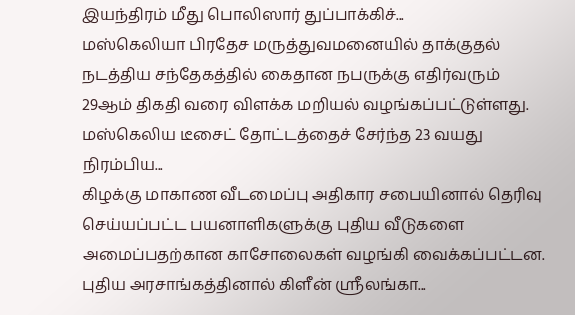இயந்திரம் மீது பொலிஸார் துப்பாக்கிச்...
மஸ்கெலியா பிரதேச மருத்துவமனையில் தாக்குதல் நடத்திய சந்தேகத்தில் கைதான நபருக்கு எதிர்வரும் 29ஆம் திகதி வரை விளக்க மறியல் வழங்கப்பட்டுள்ளது. மஸ்கெலிய டீசைட் தோட்டத்தைச் சேர்ந்த 23 வயது நிரம்பிய...
கிழக்கு மாகாண வீடமைப்பு அதிகார சபையினால் தெரிவு செய்யப்பட்ட பயனாளிகளுக்கு புதிய வீடுகளை அமைப்பதற்கான காசோலைகள் வழங்கி வைக்கப்பட்டன. புதிய அரசாங்கத்தினால் கிளீன் ஸ்ரீலங்கா...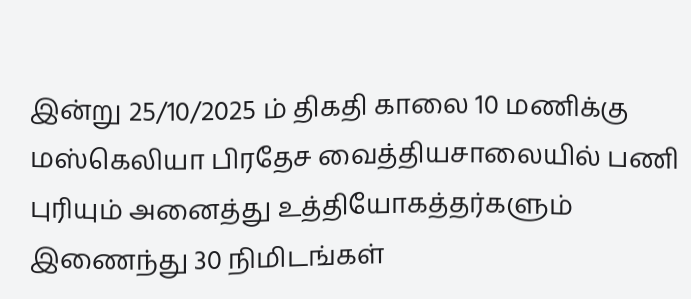இன்று 25/10/2025 ம் திகதி காலை 10 மணிக்கு மஸ்கெலியா பிரதேச வைத்தியசாலையில் பணி புரியும் அனைத்து உத்தியோகத்தர்களும் இணைந்து 30 நிமிடங்கள்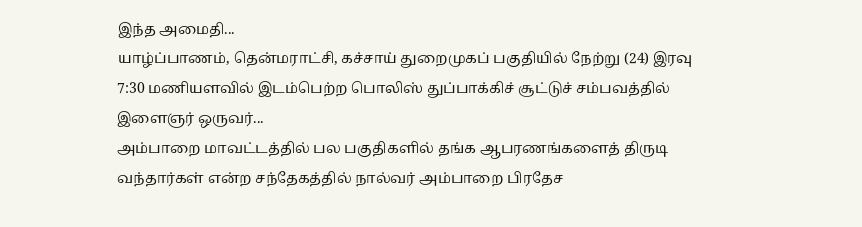இந்த அமைதி...
யாழ்ப்பாணம், தென்மராட்சி, கச்சாய் துறைமுகப் பகுதியில் நேற்று (24) இரவு 7:30 மணியளவில் இடம்பெற்ற பொலிஸ் துப்பாக்கிச் சூட்டுச் சம்பவத்தில் இளைஞர் ஒருவர்...
அம்பாறை மாவட்டத்தில் பல பகுதிகளில் தங்க ஆபரணங்களைத் திருடி வந்தார்கள் என்ற சந்தேகத்தில் நால்வர் அம்பாறை பிரதேச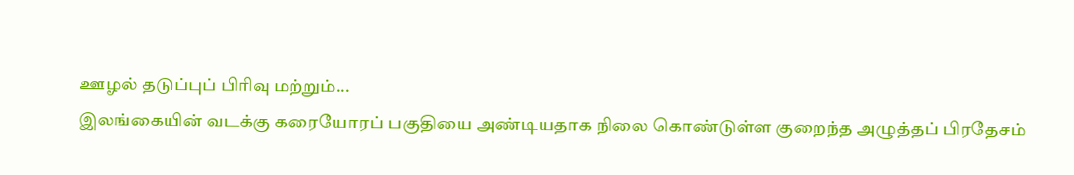ஊழல் தடுப்புப் பிரிவு மற்றும்...
இலங்கையின் வடக்கு கரையோரப் பகுதியை அண்டியதாக நிலை கொண்டுள்ள குறைந்த அழுத்தப் பிரதேசம்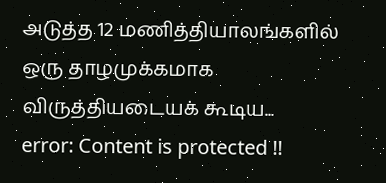அடுத்த 12 மணித்தியாலங்களில் ஒரு தாழமுக்கமாக விருத்தியடையக் கூடிய...
error: Content is protected !!